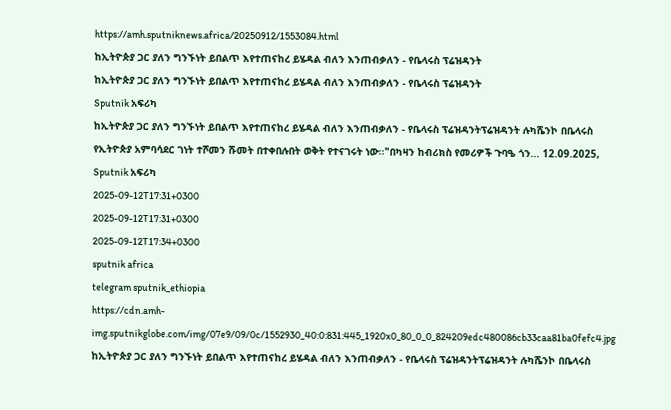https://amh.sputniknews.africa/20250912/1553084.html
ከኢትዮጵያ ጋር ያለን ግንኙነት ይበልጥ እየተጠናከረ ይሄዳል ብለን እንጠብቃለን - የቤላሩስ ፕሬዝዳንት
ከኢትዮጵያ ጋር ያለን ግንኙነት ይበልጥ እየተጠናከረ ይሄዳል ብለን እንጠብቃለን - የቤላሩስ ፕሬዝዳንት
Sputnik አፍሪካ
ከኢትዮጵያ ጋር ያለን ግንኙነት ይበልጥ እየተጠናከረ ይሄዳል ብለን እንጠብቃለን - የቤላሩስ ፕሬዝዳንትፕሬዝዳንት ሉካሼንኮ በቤላሩስ የኢትዮጵያ አምባሳደር ገነት ተሾመን ሹመት በተቀበሉበት ወቅት የተናገሩት ነው፡፡"በካዛን ከብሪክስ የመሪዎች ጉባዔ ጎን... 12.09.2025, Sputnik አፍሪካ
2025-09-12T17:31+0300
2025-09-12T17:31+0300
2025-09-12T17:34+0300
sputnik africa
telegram sputnik_ethiopia
https://cdn.amh-img.sputnikglobe.com/img/07e9/09/0c/1552930_40:0:831:445_1920x0_80_0_0_824209edc480086cb33caa81ba0fefc4.jpg
ከኢትዮጵያ ጋር ያለን ግንኙነት ይበልጥ እየተጠናከረ ይሄዳል ብለን እንጠብቃለን - የቤላሩስ ፕሬዝዳንትፕሬዝዳንት ሉካሼንኮ በቤላሩስ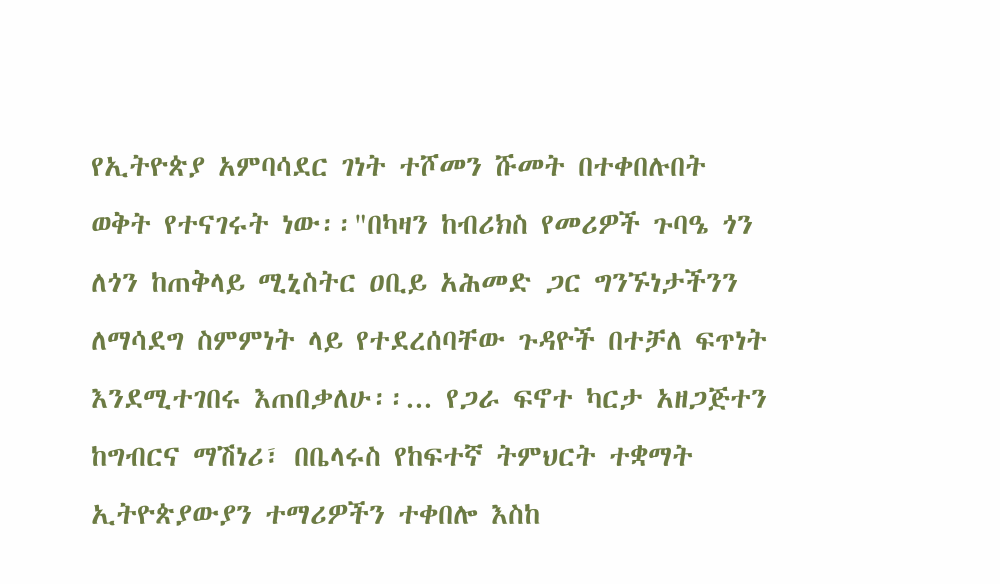የኢትዮጵያ አምባሳደር ገነት ተሾመን ሹመት በተቀበሉበት ወቅት የተናገሩት ነው፡፡"በካዛን ከብሪክስ የመሪዎች ጉባዔ ጎን ለጎን ከጠቅላይ ሚኒስትር ዐቢይ አሕመድ ጋር ግንኙነታችንን ለማሳደግ ስምምነት ላይ የተደረሰባቸው ጉዳዮች በተቻለ ፍጥነት እንደሚተገበሩ እጠበቃለሁ፡፡... የጋራ ፍኖተ ካርታ አዘጋጅተን ከግብርና ማሽነሪ፣ በቤላሩስ የከፍተኛ ትምህርት ተቋማት ኢትዮጵያውያን ተማሪዎችን ተቀበሎ እስከ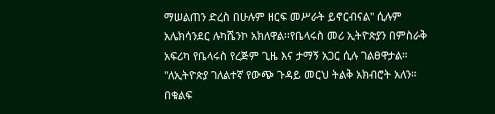ማሠልጠን ድረስ በሁሉም ዘርፍ መሥራት ይኖርብናል" ሲሉም አሌክሳንደር ሉካሼንኮ አክለዋል፡፡የቤላሩስ መሪ ኢትዮጵያን በምስራቅ አፍሪካ የቤላሩስ የረጅም ጊዜ እና ታማኝ አጋር ሲሉ ገልፀዋታል። "ለኢትዮጵያ ገለልተኛ የውጭ ጉዳይ መርህ ትልቅ አክብሮት አለን። በቁልፍ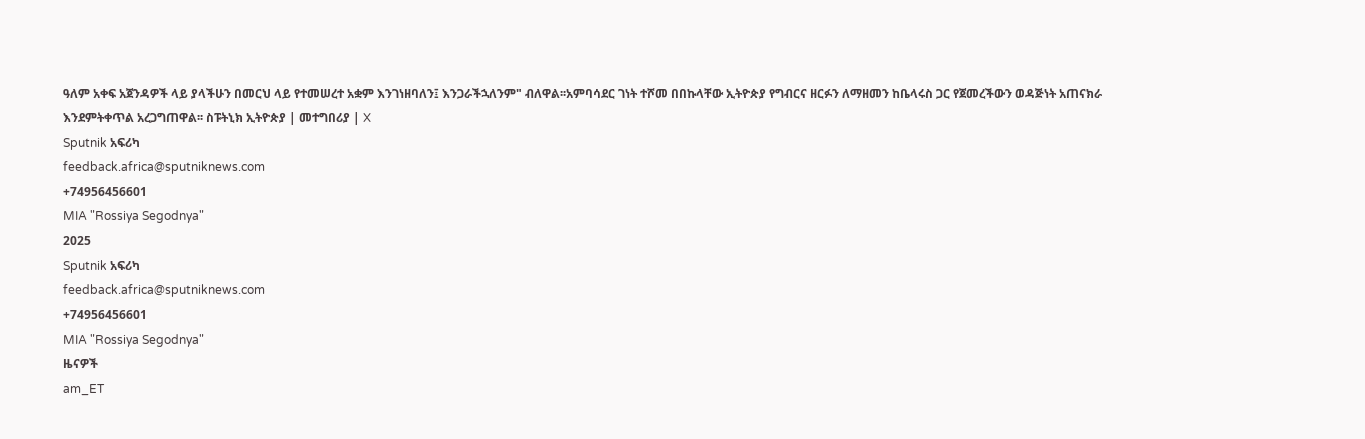ዓለም አቀፍ አጀንዳዎች ላይ ያላችሁን በመርህ ላይ የተመሠረተ አቋም እንገነዘባለን፤ እንጋራችኋለንም" ብለዋል፡፡አምባሳደር ገነት ተሾመ በበኩላቸው ኢትዮጵያ የግብርና ዘርፉን ለማዘመን ከቤላሩስ ጋር የጀመረችውን ወዳጅነት አጠናክራ እንደምትቀጥል አረጋግጠዋል፡፡ ስፑትኒክ ኢትዮጵያ | መተግበሪያ | X
Sputnik አፍሪካ
feedback.africa@sputniknews.com
+74956456601
MIA "Rossiya Segodnya"
2025
Sputnik አፍሪካ
feedback.africa@sputniknews.com
+74956456601
MIA "Rossiya Segodnya"
ዜናዎች
am_ET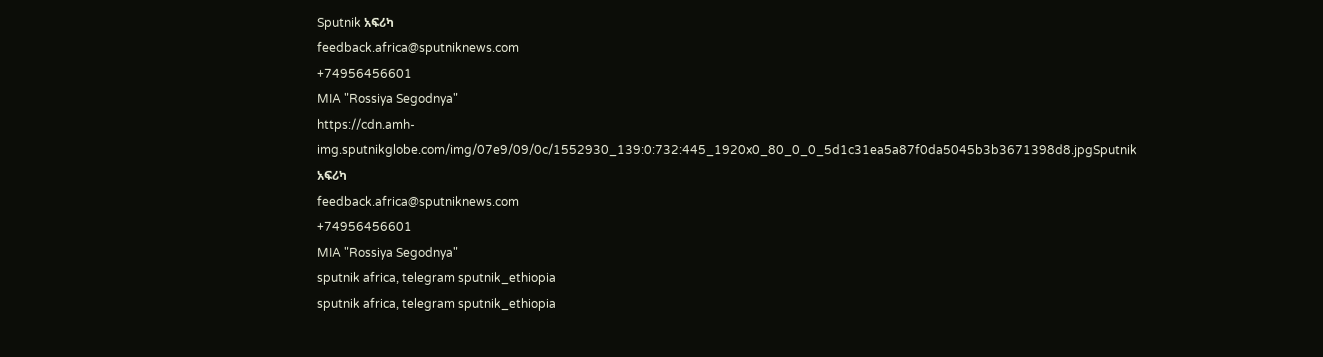Sputnik አፍሪካ
feedback.africa@sputniknews.com
+74956456601
MIA "Rossiya Segodnya"
https://cdn.amh-img.sputnikglobe.com/img/07e9/09/0c/1552930_139:0:732:445_1920x0_80_0_0_5d1c31ea5a87f0da5045b3b3671398d8.jpgSputnik አፍሪካ
feedback.africa@sputniknews.com
+74956456601
MIA "Rossiya Segodnya"
sputnik africa, telegram sputnik_ethiopia
sputnik africa, telegram sputnik_ethiopia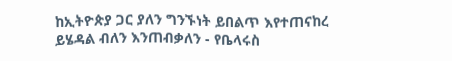ከኢትዮጵያ ጋር ያለን ግንኙነት ይበልጥ እየተጠናከረ ይሄዳል ብለን እንጠብቃለን - የቤላሩስ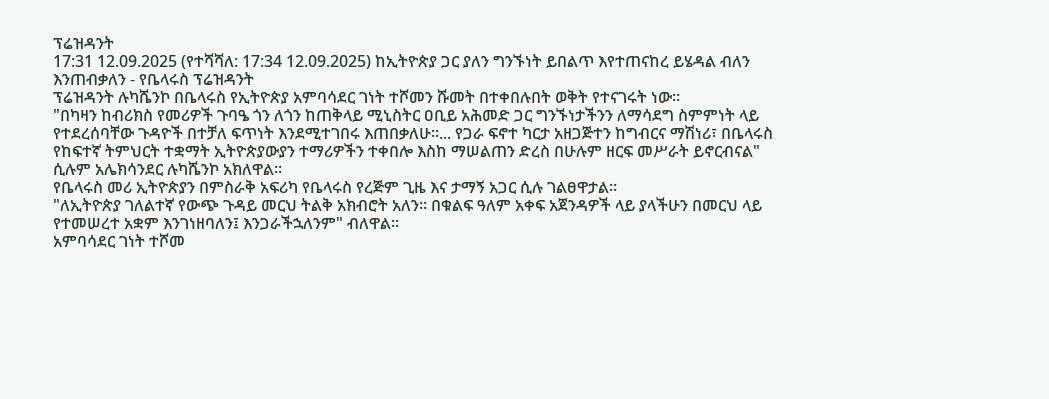ፕሬዝዳንት
17:31 12.09.2025 (የተሻሻለ: 17:34 12.09.2025) ከኢትዮጵያ ጋር ያለን ግንኙነት ይበልጥ እየተጠናከረ ይሄዳል ብለን እንጠብቃለን - የቤላሩስ ፕሬዝዳንት
ፕሬዝዳንት ሉካሼንኮ በቤላሩስ የኢትዮጵያ አምባሳደር ገነት ተሾመን ሹመት በተቀበሉበት ወቅት የተናገሩት ነው፡፡
"በካዛን ከብሪክስ የመሪዎች ጉባዔ ጎን ለጎን ከጠቅላይ ሚኒስትር ዐቢይ አሕመድ ጋር ግንኙነታችንን ለማሳደግ ስምምነት ላይ የተደረሰባቸው ጉዳዮች በተቻለ ፍጥነት እንደሚተገበሩ እጠበቃለሁ፡፡... የጋራ ፍኖተ ካርታ አዘጋጅተን ከግብርና ማሽነሪ፣ በቤላሩስ የከፍተኛ ትምህርት ተቋማት ኢትዮጵያውያን ተማሪዎችን ተቀበሎ እስከ ማሠልጠን ድረስ በሁሉም ዘርፍ መሥራት ይኖርብናል" ሲሉም አሌክሳንደር ሉካሼንኮ አክለዋል፡፡
የቤላሩስ መሪ ኢትዮጵያን በምስራቅ አፍሪካ የቤላሩስ የረጅም ጊዜ እና ታማኝ አጋር ሲሉ ገልፀዋታል።
"ለኢትዮጵያ ገለልተኛ የውጭ ጉዳይ መርህ ትልቅ አክብሮት አለን። በቁልፍ ዓለም አቀፍ አጀንዳዎች ላይ ያላችሁን በመርህ ላይ የተመሠረተ አቋም እንገነዘባለን፤ እንጋራችኋለንም" ብለዋል፡፡
አምባሳደር ገነት ተሾመ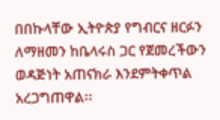በበኩላቸው ኢትዮጵያ የግብርና ዘርፉን ለማዘመን ከቤላሩስ ጋር የጀመረችውን ወዳጅነት አጠናክራ እንደምትቀጥል አረጋግጠዋል፡፡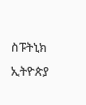ስፑትኒክ ኢትዮጵያ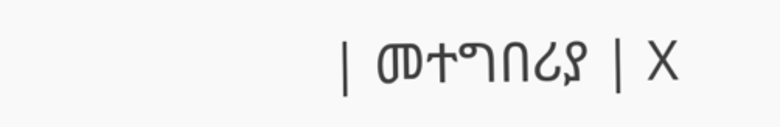| መተግበሪያ | X